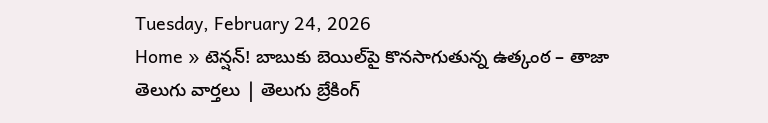Tuesday, February 24, 2026
Home » టెన్షన్! బాబుకు బెయిల్‌పై కొనసాగుతున్న ఉత్కంఠ – తాజా తెలుగు వార్తలు | తెలుగు బ్రేకింగ్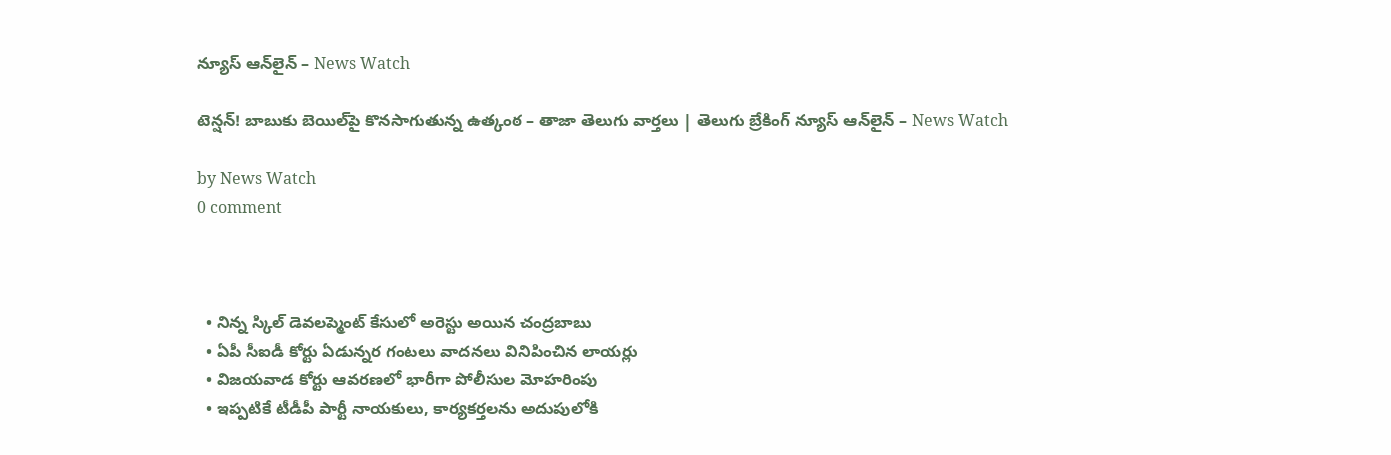న్యూస్ ఆన్‌లైన్ – News Watch

టెన్షన్! బాబుకు బెయిల్‌పై కొనసాగుతున్న ఉత్కంఠ – తాజా తెలుగు వార్తలు | తెలుగు బ్రేకింగ్ న్యూస్ ఆన్‌లైన్ – News Watch

by News Watch
0 comment



  • నిన్న స్కిల్ డెవలప్మెంట్ కేసులో అరెస్టు అయిన చంద్రబాబు
  • ఏపీ సీఐడీ కోర్టు ఏడున్నర గంటలు వాదనలు వినిపించిన లాయర్లు
  • విజయవాడ కోర్టు ఆవరణలో భారీగా పోలీసుల మోహరింపు
  • ఇప్పటికే టీడీపీ పార్టీ నాయకులు, కార్యకర్తలను అదుపులోకి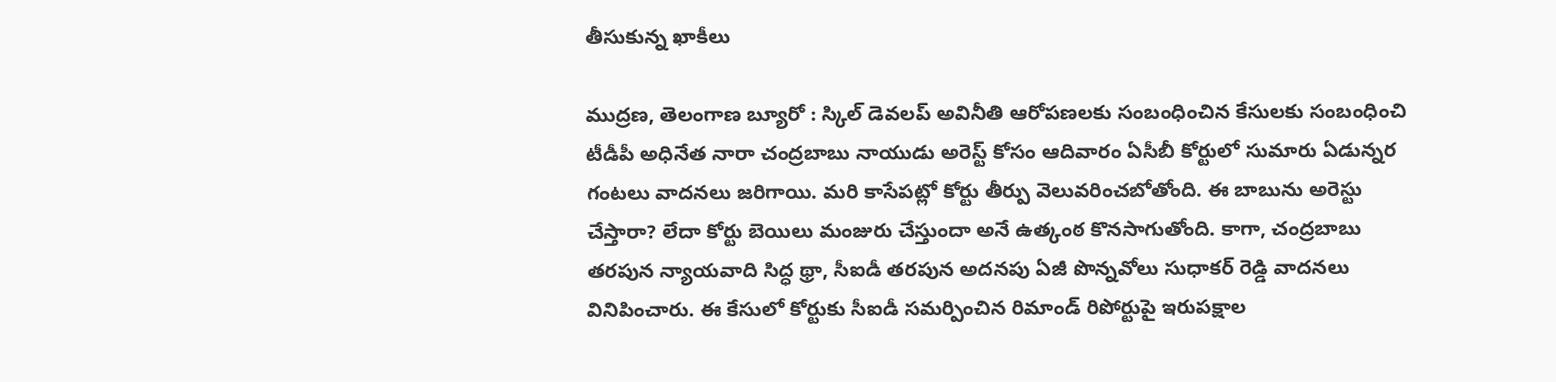తీసుకున్న ఖాకీలు

ముద్రణ, తెలంగాణ బ్యూరో : స్కిల్ డెవలప్ అవినీతి ఆరోపణలకు సంబంధించిన కేసులకు సంబంధించి టీడీపీ అధినేత నారా చంద్రబాబు నాయుడు అరెస్ట్ కోసం ఆదివారం ఏసీబీ కోర్టులో సుమారు ఏడున్నర గంటలు వాదనలు జరిగాయి. మరి కాసేపట్లో కోర్టు తీర్పు వెలువరించబోతోంది. ఈ బాబును అరెస్టు చేస్తారా? లేదా కోర్టు బెయిలు మంజురు చేస్తుందా అనే ఉత్కంఠ కొనసాగుతోంది. కాగా, చంద్రబాబు తరపున న్యాయవాది సిద్ధ థ్రా, సీఐడీ తరపున అదనపు ఏజీ పొన్నవోలు సుధాకర్ రెడ్డి వాదనలు వినిపించారు. ఈ కేసులో కోర్టుకు సీఐడీ సమర్పించిన రిమాండ్ రిపోర్టుపై ఇరుపక్షాల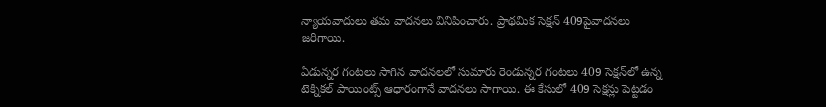న్యాయవాదులు తమ వాదనలు వినిపించారు. ప్రాథమిక సెక్షన్ 409పైవాదనలు జరిగాయి.

ఏడున్నర గంటలు సాగిన వాదనలలో సుమారు రెండున్నర గంటలు 409 సెక్షన్‌లో ఉన్న టెక్నికల్ పాయింట్స్ ఆధారంగానే వాదనలు సాగాయి. ఈ కేసులో 409 సెక్షన్లు పెట్టడం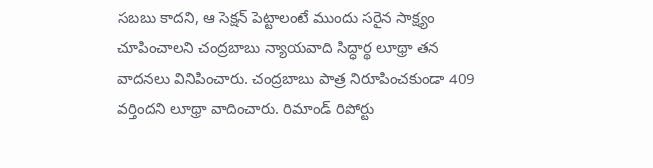సబబు కాదని, ఆ సెక్షన్ పెట్టాలంటే ముందు సరైన సాక్ష్యం చూపించాలని చంద్రబాబు న్యాయవాది సిద్ధార్థ లూథ్రా తన వాదనలు వినిపించారు. చంద్రబాబు పాత్ర నిరూపించకుండా 409 వర్తిందని లూథ్రా వాదించారు. రిమాండ్ రిపోర్టు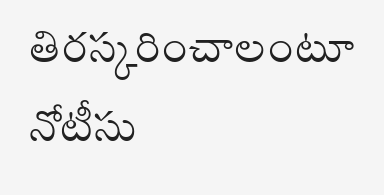తిరస్కరించాలంటూ నోటీసు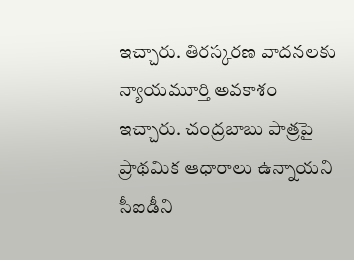ఇచ్చారు. తిరస్కరణ వాదనలకు న్యాయమూర్తి అవకాశం ఇచ్చారు. చంద్రబాబు పాత్రపై ప్రాథమిక ఆధారాలు ఉన్నాయని సీఐడీని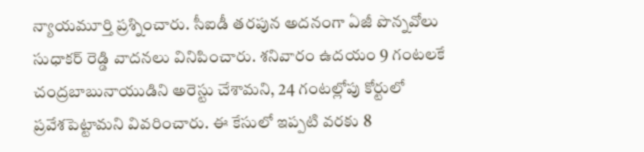న్యాయమూర్తి ప్రశ్నించారు. సీఐడీ తరపున అదనంగా ఏజీ పొన్నవోలు సుధాకర్ రెడ్డి వాదనలు వినిపించారు. శనివారం ఉదయం 9 గంటలకే చంద్రబాబునాయుడిని అరెస్టు చేశామని, 24 గంటల్లోపు కోర్టులో ప్రవేశపెట్టామని వివరించారు. ఈ కేసులో ఇప్పటి వరకు 8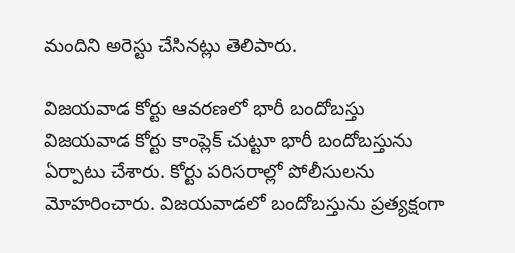మందిని అరెస్టు చేసినట్లు తెలిపారు.

విజయవాడ కోర్టు ఆవరణలో భారీ బందోబస్తు
విజయవాడ కోర్టు కాంప్లెక్ చుట్టూ భారీ బందోబస్తును ఏర్పాటు చేశారు. కోర్టు పరిసరాల్లో పోలీసులను మోహరించారు. విజయవాడలో బందోబస్తును ప్రత్యక్షంగా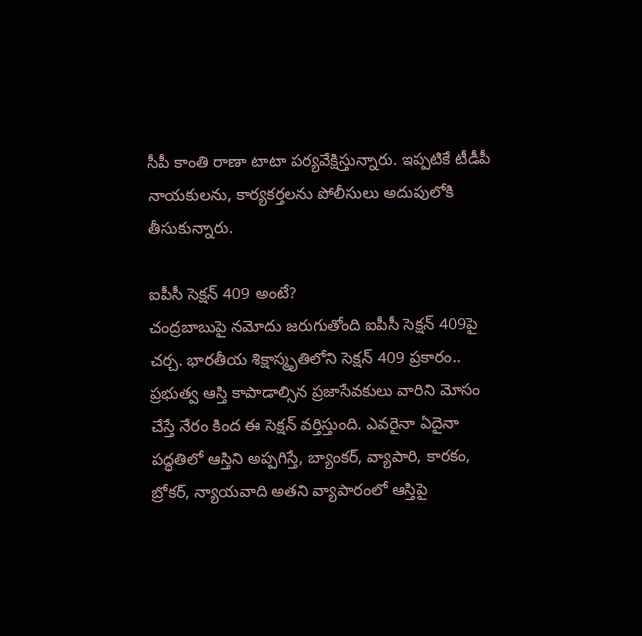సీపీ కాంతి రాణా టాటా పర్యవేక్షిస్తున్నారు. ఇప్పటికే టీడీపీ నాయకులను, కార్యకర్తలను పోలీసులు అదుపులోకి తీసుకున్నారు.

ఐపీసీ సెక్షన్ 409 అంటే?
చంద్రబాబుపై నమోదు జరుగుతోంది ఐపీసీ సెక్షన్ 409పై చర్చ. భారతీయ శిక్షాస్మృతిలోని సెక్షన్ 409 ప్రకారం.. ప్రభుత్వ ఆస్తి కాపాడాల్సిన ప్రజాసేవకులు వారిని మోసం చేస్తే నేరం కింద ఈ సెక్షన్ వర్తిస్తుంది. ఎవరైనా ఏదైనా పద్ధతిలో ఆస్తిని అప్పగిస్తే, బ్యాంకర్, వ్యాపారి, కారకం, బ్రోకర్, న్యాయవాది అతని వ్యాపారంలో ఆస్తిపై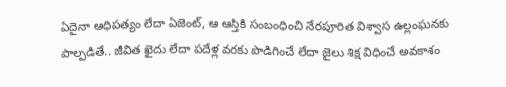ఏదైనా ఆధిపత్యం లేదా ఏజెంట్, ఆ ఆస్తికి సంబంధించి నేరపూరిత విశ్వాస ఉల్లంఘనకు పాల్పడితే.. జీవిత ఖైదు లేదా పదేళ్ల వరకు పొడిగించే లేదా జైలు శిక్ష విధించే అవకాశం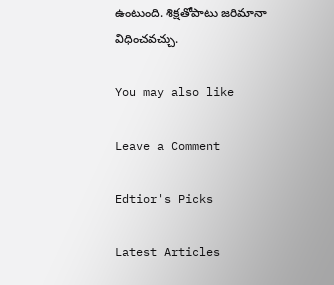ఉంటుంది. శిక్షతోపాటు జరిమానా విధించవచ్చు.

You may also like

Leave a Comment

Edtior's Picks

Latest Articles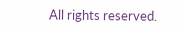All rights reserved.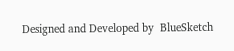Designed and Developed by  BlueSketch